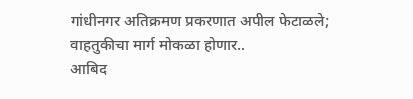गांधीनगर अतिक्रमण प्रकरणात अपील फेटाळले; वाहतुकीचा मार्ग मोकळा होणार..
आबिद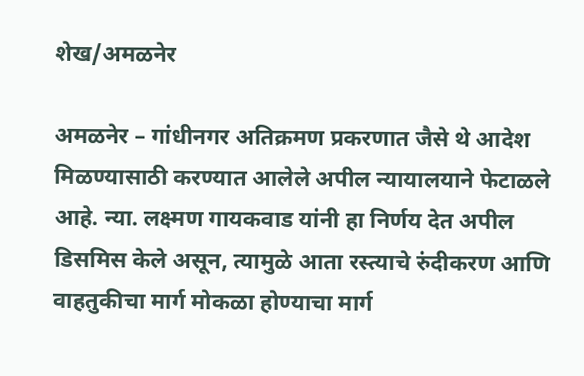शेख/अमळनेर

अमळनेर – गांधीनगर अतिक्रमण प्रकरणात जैसे थे आदेश मिळण्यासाठी करण्यात आलेले अपील न्यायालयाने फेटाळले आहे. न्या. लक्ष्मण गायकवाड यांनी हा निर्णय देत अपील डिसमिस केले असून, त्यामुळे आता रस्त्याचे रुंदीकरण आणि वाहतुकीचा मार्ग मोकळा होण्याचा मार्ग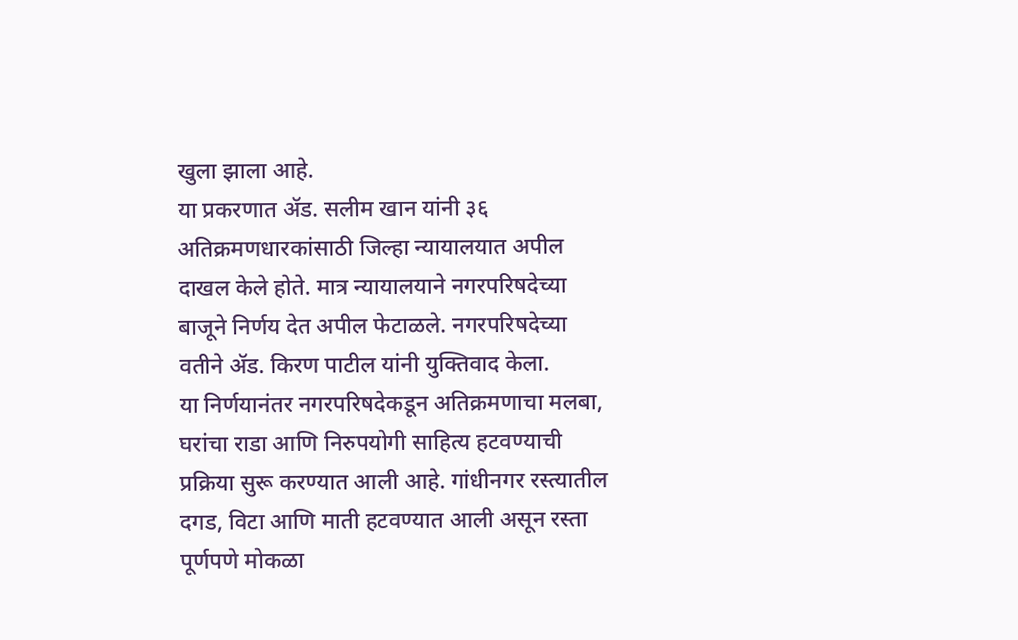खुला झाला आहे.
या प्रकरणात ॲड. सलीम खान यांनी ३६ अतिक्रमणधारकांसाठी जिल्हा न्यायालयात अपील दाखल केले होते. मात्र न्यायालयाने नगरपरिषदेच्या बाजूने निर्णय देत अपील फेटाळले. नगरपरिषदेच्या वतीने ॲड. किरण पाटील यांनी युक्तिवाद केला.
या निर्णयानंतर नगरपरिषदेकडून अतिक्रमणाचा मलबा, घरांचा राडा आणि निरुपयोगी साहित्य हटवण्याची प्रक्रिया सुरू करण्यात आली आहे. गांधीनगर रस्त्यातील दगड, विटा आणि माती हटवण्यात आली असून रस्ता पूर्णपणे मोकळा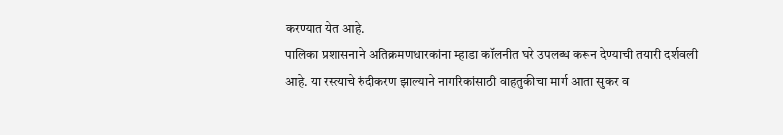करण्यात येत आहे.
पालिका प्रशासनाने अतिक्रमणधारकांना म्हाडा कॉलनीत घरे उपलब्ध करून देण्याची तयारी दर्शवली आहे. या रस्त्याचे रुंदीकरण झाल्याने नागरिकांसाठी वाहतुकीचा मार्ग आता सुकर व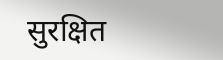सुरक्षित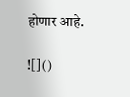होणार आहे.

![]()